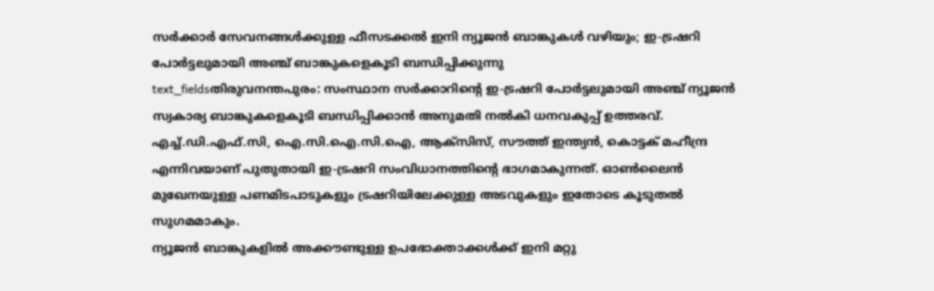സർക്കാർ സേവനങ്ങൾക്കുള്ള ഫീസടക്കൽ ഇനി ന്യൂജൻ ബാങ്കുകൾ വഴിയും; ഇ-ട്രഷറി പോർട്ടലുമായി അഞ്ച് ബാങ്കുകളെകൂടി ബന്ധിപ്പിക്കുന്നു
text_fieldsതിരുവനന്തപുരം: സംസ്ഥാന സർക്കാറിന്റെ ഇ-ട്രഷറി പോർട്ടലുമായി അഞ്ച് ന്യൂജൻ സ്വകാര്യ ബാങ്കുകളെകൂടി ബന്ധിപ്പിക്കാൻ അനുമതി നൽകി ധനവകുപ്പ് ഉത്തരവ്. എച്ച്.ഡി.എഫ്.സി, ഐ.സി.ഐ.സി.ഐ, ആക്സിസ്, സൗത്ത് ഇന്ത്യൻ, കൊട്ടക് മഹീന്ദ്ര എന്നിവയാണ് പുതുതായി ഇ-ട്രഷറി സംവിധാനത്തിന്റെ ഭാഗമാകുന്നത്. ഓൺലൈൻ മുഖേനയുള്ള പണമിടപാടുകളും ട്രഷറിയിലേക്കുള്ള അടവുകളും ഇതോടെ കൂടുതൽ സുഗമമാകും.
ന്യൂജൻ ബാങ്കുകളിൽ അക്കൗണ്ടുള്ള ഉപഭോക്താക്കൾക്ക് ഇനി മറ്റു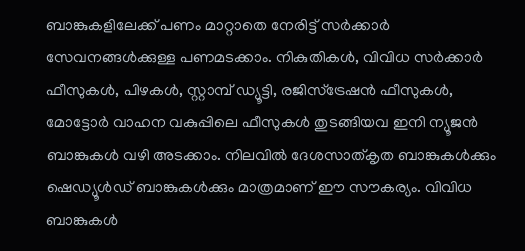ബാങ്കുകളിലേക്ക് പണം മാറ്റാതെ നേരിട്ട് സർക്കാർ സേവനങ്ങൾക്കുള്ള പണമടക്കാം. നികുതികൾ, വിവിധ സർക്കാർ ഫീസുകൾ, പിഴകൾ, സ്റ്റാമ്പ് ഡ്യൂട്ടി, രജിസ്ട്രേഷൻ ഫീസുകൾ, മോട്ടോർ വാഹന വകുപ്പിലെ ഫീസുകൾ തുടങ്ങിയവ ഇനി ന്യൂജൻ ബാങ്കുകൾ വഴി അടക്കാം. നിലവിൽ ദേശസാത്കൃത ബാങ്കുകൾക്കും ഷെഡ്യൂൾഡ് ബാങ്കുകൾക്കും മാത്രമാണ് ഈ സൗകര്യം. വിവിധ ബാങ്കുകൾ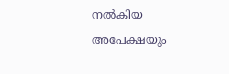നൽകിയ അപേക്ഷയും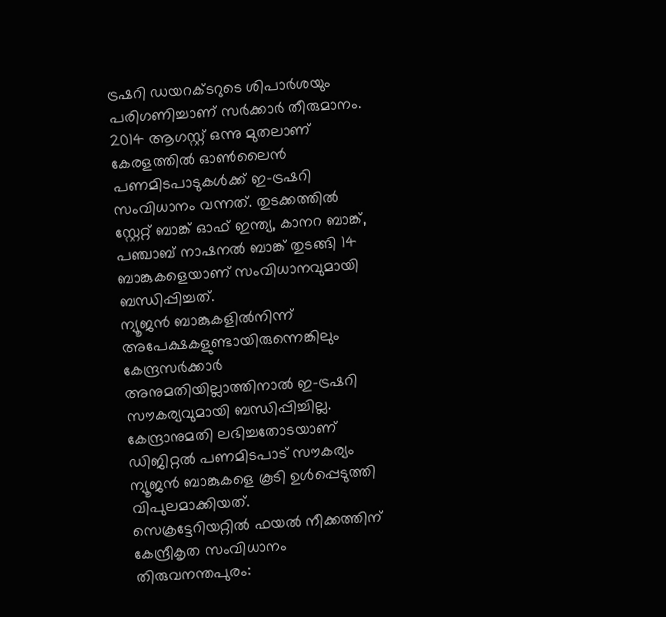ട്രഷറി ഡയറക്ടറുടെ ശിപാർശയും പരിഗണിച്ചാണ് സർക്കാർ തീരുമാനം. 2014 ആഗസ്റ്റ് ഒന്നു മുതലാണ് കേരളത്തിൽ ഓൺലൈൻ പണമിടപാടുകൾക്ക് ഇ-ട്രഷറി സംവിധാനം വന്നത്. തുടക്കത്തിൽ സ്റ്റേറ്റ് ബാങ്ക് ഓഫ് ഇന്ത്യ, കാനറ ബാങ്ക്, പഞ്ചാബ് നാഷനൽ ബാങ്ക് തുടങ്ങി 14 ബാങ്കുകളെയാണ് സംവിധാനവുമായി ബന്ധിപ്പിച്ചത്.
ന്യൂജൻ ബാങ്കുകളിൽനിന്ന് അപേക്ഷകളുണ്ടായിരുന്നെങ്കിലും കേന്ദ്രസർക്കാർ അനുമതിയില്ലാത്തിനാൽ ഇ-ട്രഷറി സൗകര്യവുമായി ബന്ധിപ്പിച്ചില്ല. കേന്ദ്രാനുമതി ലഭിച്ചതോടയാണ് ഡിജിറ്റൽ പണമിടപാട് സൗകര്യം ന്യൂജൻ ബാങ്കുകളെ കൂടി ഉൾപ്പെടുത്തി വിപുലമാക്കിയത്.
സെക്രട്ടേറിയറ്റിൽ ഫയൽ നീക്കത്തിന് കേന്ദ്രീകൃത സംവിധാനം
തിരുവനന്തപുരം: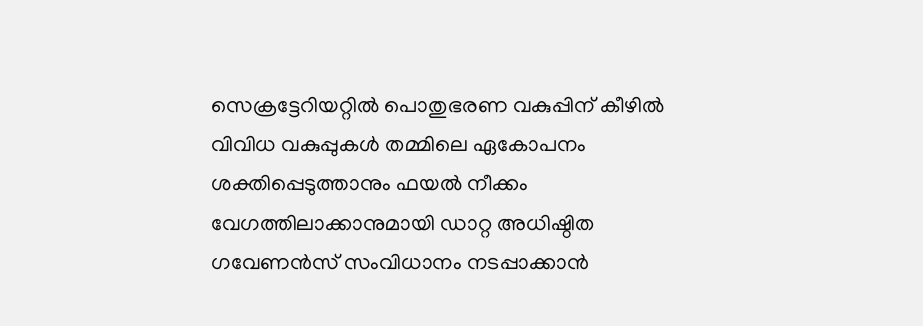സെക്രട്ടേറിയറ്റിൽ പൊതുഭരണ വകുപ്പിന് കീഴിൽ വിവിധ വകുപ്പുകൾ തമ്മിലെ ഏകോപനം ശക്തിപ്പെടുത്താനും ഫയൽ നീക്കം വേഗത്തിലാക്കാനുമായി ഡാറ്റ അധിഷ്ഠിത ഗവേണൻസ് സംവിധാനം നടപ്പാക്കാൻ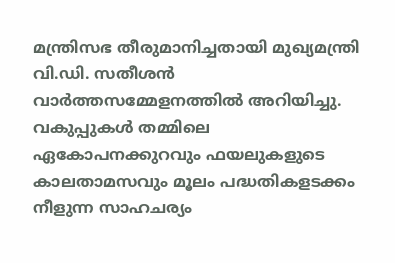മന്ത്രിസഭ തീരുമാനിച്ചതായി മുഖ്യമന്ത്രി വി.ഡി. സതീശൻ വാർത്തസമ്മേളനത്തിൽ അറിയിച്ചു.
വകുപ്പുകൾ തമ്മിലെ ഏകോപനക്കുറവും ഫയലുകളുടെ കാലതാമസവും മൂലം പദ്ധതികളടക്കം നീളുന്ന സാഹചര്യം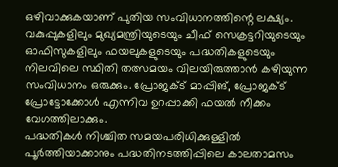ഒഴിവാക്കുകയാണ് പുതിയ സംവിധാനത്തിന്റെ ലക്ഷ്യം. വകുപ്പുകളിലും മുഖ്യമന്ത്രിയുടെയും ചീഫ് സെക്രട്ടറിയുടെയും ഓഫിസുകളിലും ഫയലുകളുടെയും പദ്ധതികളുടെയും നിലവിലെ സ്ഥിതി തത്സമയം വിലയിരുത്താൻ കഴിയുന്ന സംവിധാനം ഒരുക്കും. പ്രോജക്ട് മാപ്പിങ്, പ്രോജക്ട് പ്രോട്ടോക്കോൾ എന്നിവ ഉറപ്പാക്കി ഫയൽ നീക്കം വേഗത്തിലാക്കും.
പദ്ധതികൾ നിശ്ചിത സമയപരിധിക്കുള്ളിൽ പൂർത്തിയാക്കാനും പദ്ധതിനടത്തിപ്പിലെ കാലതാമസം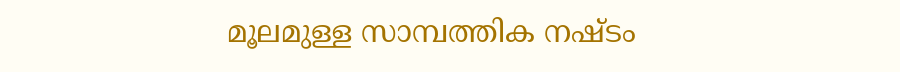മൂലമുള്ള സാമ്പത്തിക നഷ്ടം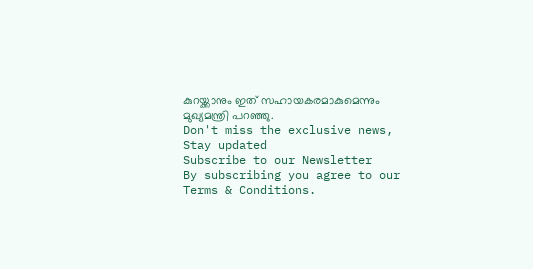കുറയ്ക്കാനും ഇത് സഹായകരമാകുമെന്നും മുഖ്യമന്ത്രി പറഞ്ഞു.
Don't miss the exclusive news, Stay updated
Subscribe to our Newsletter
By subscribing you agree to our Terms & Conditions.